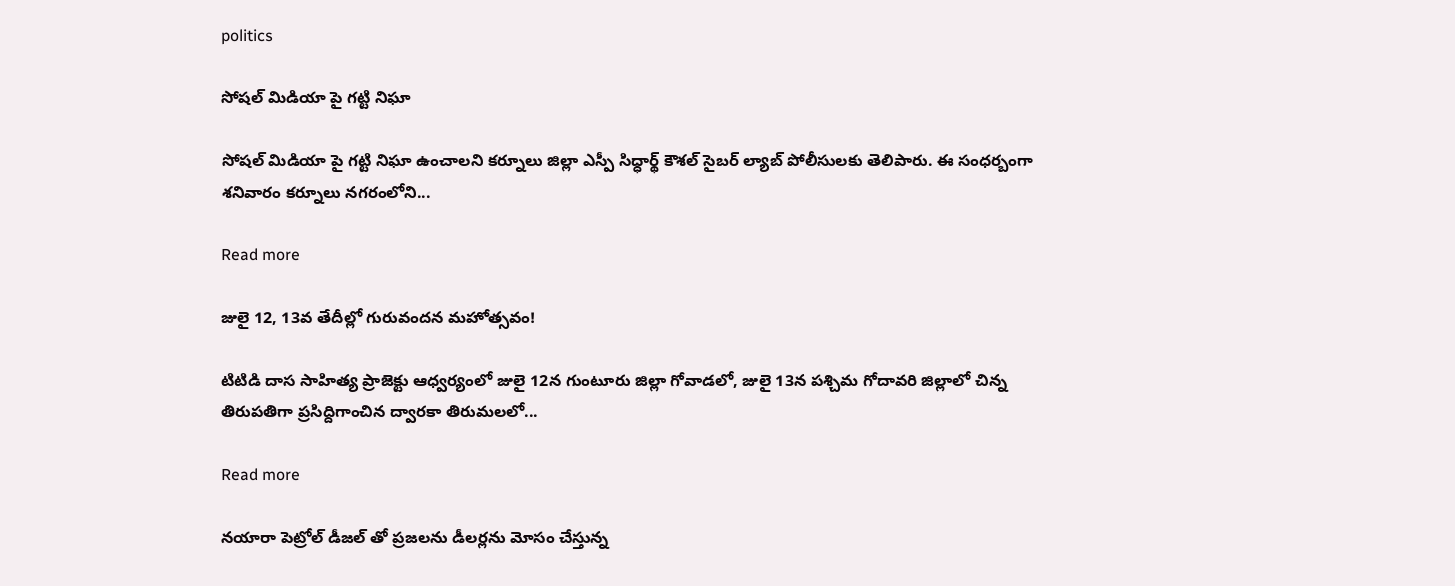politics

సోషల్ మిడియా పై గట్టి నిఘా

సోషల్ మిడియా పై గట్టి నిఘా ఉంచాలని కర్నూలు జిల్లా ఎస్పీ సిధ్ధార్థ్ కౌశల్ సైబర్ ల్యాబ్ పోలీసులకు తెలిపారు. ఈ సంధర్బంగా శనివారం కర్నూలు నగరంలోని...

Read more

జులై 12, 13వ తేదీల్లో గురువందన‌ మహోత్సవం!

టిటిడి దాస సాహిత్య ప్రాజెక్టు ఆధ్వ‌ర్యంలో జులై 12న గుంటూరు జిల్లా గోవాడ‌లో, జులై 13న పశ్చిమ గోదావరి జిల్లాలో చిన్న తిరుపతిగా ప్ర‌సిద్దిగాంచిన ద్వారకా తిరుమలలో...

Read more

నయారా పెట్రోల్ డీజల్ తో ప్రజలను డీలర్లను మోసం చేస్తున్న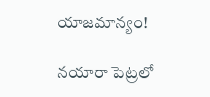యాజమాన్యం!

నయారా పెట్రలో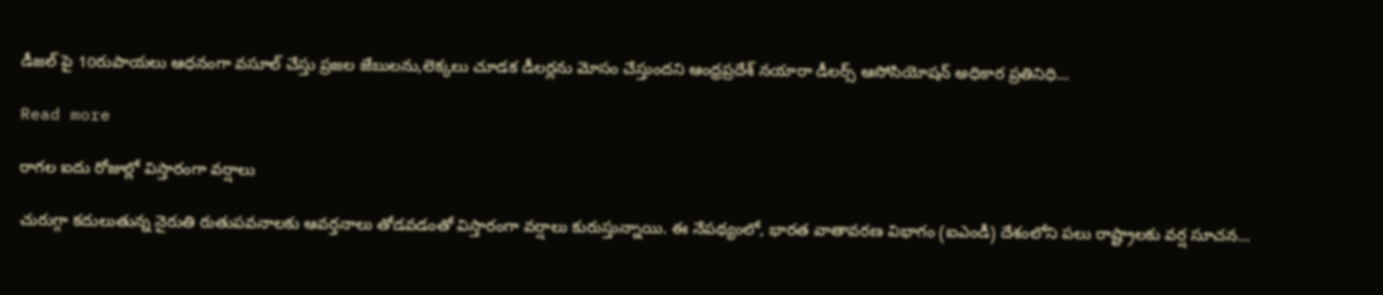డీజల్ పై 10రుపాయలు ఆధనంగా వసూల్ చేస్తు ప్రజల జేబులను,లెక్కలు చూడక డీలర్లను మోసం చేస్తుందని ఆంధ్రప్రదేశ్ నయారా డీలర్స్ ఆసోసియోషన్ అధికార ప్రతినిధి...

Read more

రాగల ఐదు రోజుల్లో విస్తారంగా వర్షాలు

చురుగ్గా కదులుతున్న నైరుతి రుతుపవనాలకు ఆవర్తనాలు తోడవడంతో విస్తారంగా వర్షాలు కురుస్తున్నాయి. ఈ నేపథ్యంలో, భారత వాతావరణ విభాగం (ఐఎండీ) దేశంలోని పలు రాష్ట్రాలకు వర్ష సూచన...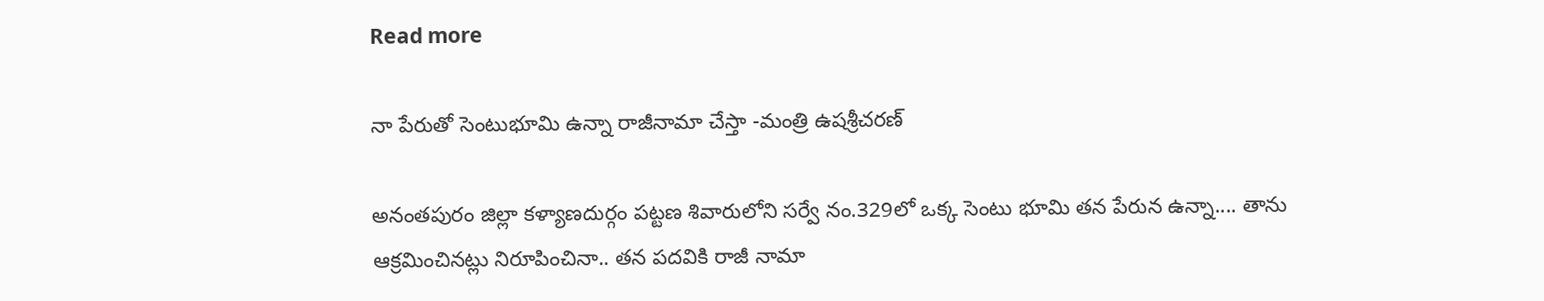Read more

నా పేరుతో సెంటుభూమి ఉన్నా రాజీనామా చేస్తా -మంత్రి ఉషశ్రీచరణ్

అనంతపురం జిల్లా కళ్యాణదుర్గం పట్టణ శివారులోని సర్వే నం.329లో ఒక్క సెంటు భూమి తన పేరున ఉన్నా.... తాను ఆక్రమించినట్లు నిరూపించినా.. తన పదవికి రాజీ నామా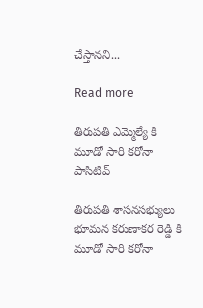చేస్తానని...

Read more

తిరుపతి ఎమ్మెల్యే కి మూడో సారి కరోనా పాసిటివ్

తిరుపతి శాసనసభ్యులు భూమన కరుణాకర రెడ్డి కి  మూడో సారి కరోనా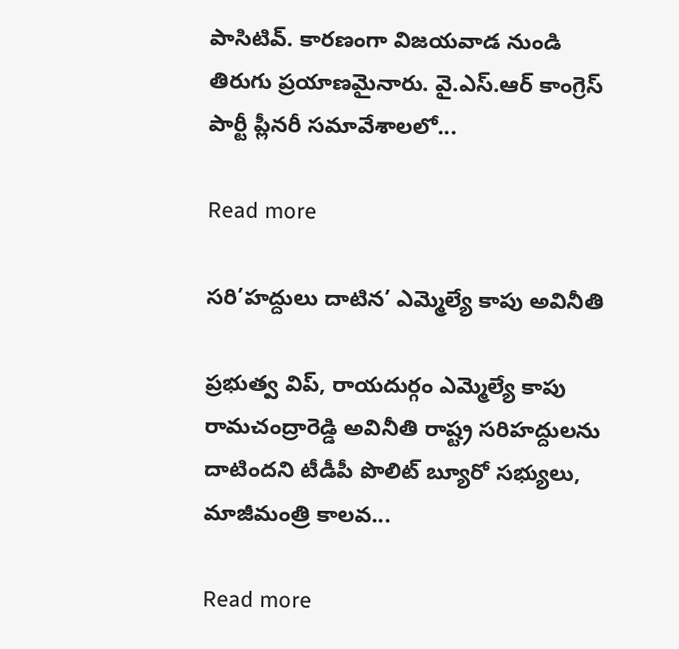పాసిటివ్. కారణంగా విజయవాడ నుండి తిరుగు ప్రయాణమైనారు. వై.ఎస్.ఆర్ కాంగ్రెస్ పార్టీ ప్లీనరీ సమావేశాలలో...

Read more

సరి’హద్దులు దాటిన’ ఎమ్మెల్యే కాపు అవినీతి

ప్రభుత్వ విప్, రాయదుర్గం ఎమ్మెల్యే కాపు రామచంద్రారెడ్డి అవినీతి రాష్ట్ర సరిహద్దులను దాటిందని టీడీపీ పొలిట్ బ్యూరో సభ్యులు, మాజీమంత్రి కాలవ...

Read more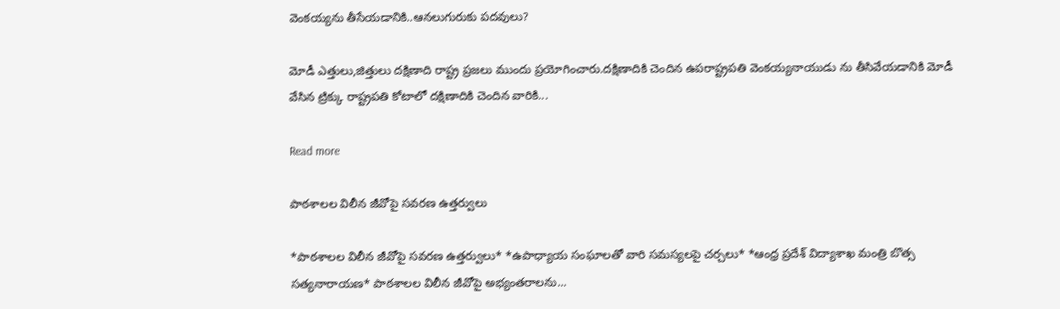వెంకయ్యను తీసేయడానికి..ఆనలుగురుకు పదవులు?

మోడీ ఎత్తులు,జిత్తులు దక్షిణాది రాష్ట్ర ప్రజలు ముందు ప్రయోగించారు.దక్షిణాదికి చెందిన ఉపరాష్ట్రపతి వెంకయ్యనాయుడు ను తీసివేయడానికి మోడీ వేసిన ట్రిక్కు రాష్ట్రపతి కోటాలో దక్షిణాదికి చెందిన వారికి...

Read more

పాఠశాలల విలీన జీవోపై సవరణ ఉత్తర్వులు

*పాఠశాలల విలీన జీవోపై సవరణ ఉత్తర్వులు* *ఉపాధ్యాయ సంఘాలతో వారి సమస్యలపై చర్చలు* *ఆంధ్ర ప్రదేశ్ విద్యాశాఖ మంత్రి బొత్స సత్యనారాయణ* పాఠశాలల విలీన జీవోపై అభ్యంతరాలను...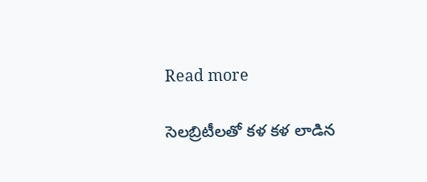Read more

సెలబ్రిటీలతో కళ కళ లాడిన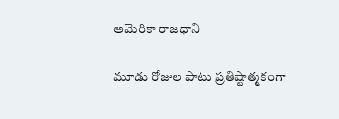అమెరికా రాజధాని

మూడు రోజుల పాటు ప్రతిష్టాత్మకంగా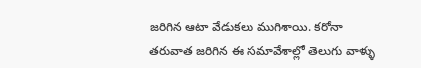జరిగిన ఆటా వేడుకలు ముగిశాయి. కరోనా తరువాత జరిగిన ఈ సమావేశాల్లో తెలుగు వాళ్ళు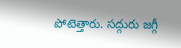పోటెత్తారు. సద్గురు జగ్గీ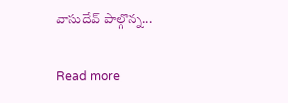వాసుదేవ్ పాల్గొన్న...

Read more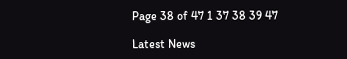Page 38 of 47 1 37 38 39 47

Latest News